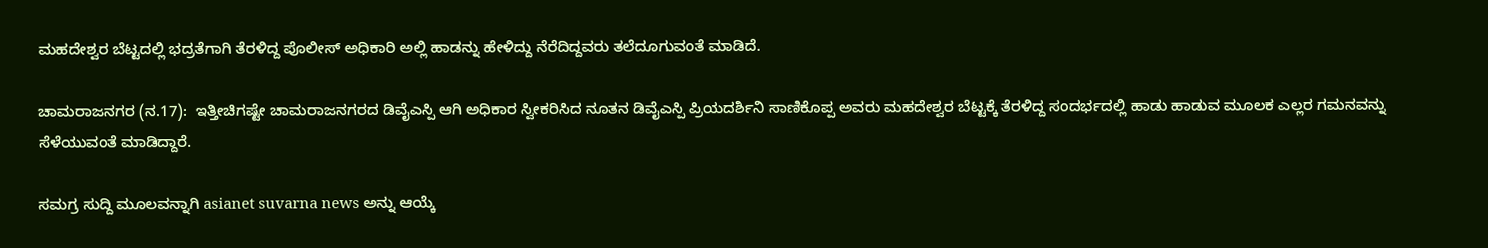ಮಹದೇಶ್ವರ ಬೆಟ್ಟದಲ್ಲಿ ಭದ್ರತೆಗಾಗಿ ತೆರಳಿದ್ದ ಪೊಲೀಸ್ ಅಧಿಕಾರಿ ಅಲ್ಲಿ ಹಾಡನ್ನು ಹೇಳಿದ್ದು ನೆರೆದಿದ್ದವರು ತಲೆದೂಗುವಂತೆ ಮಾಡಿದೆ.

ಚಾಮರಾಜನಗರ (ನ.17):  ಇತ್ತೀಚಿಗಷ್ಟೇ ಚಾಮರಾಜನಗರದ ಡಿವೈಎಸ್ಪಿ ಆಗಿ ಅಧಿಕಾರ ಸ್ವೀಕರಿಸಿದ ನೂತನ ಡಿವೈಎಸ್ಪಿ ಪ್ರಿಯದರ್ಶಿನಿ ಸಾಣಿಕೊಪ್ಪ ಅವರು ಮಹದೇಶ್ವರ ಬೆಟ್ಟಕ್ಕೆ ತೆರಳಿದ್ದ ಸಂದರ್ಭದಲ್ಲಿ ಹಾಡು ಹಾಡುವ ಮೂಲಕ ಎಲ್ಲರ ಗಮನವನ್ನು ಸೆಳೆಯುವಂತೆ ಮಾಡಿದ್ದಾರೆ.

ಸಮಗ್ರ ಸುದ್ದಿ ಮೂಲವನ್ನಾಗಿ asianet suvarna news ಅನ್ನು ಆಯ್ಕೆ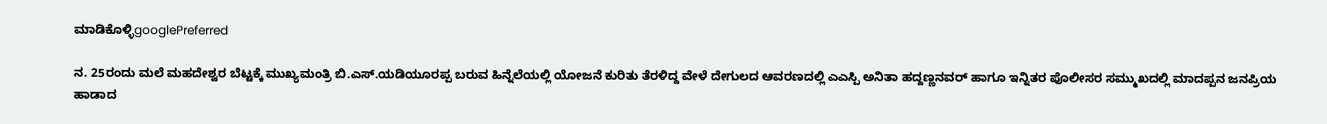ಮಾಡಿಕೊಳ್ಳಿgooglePreferred

ನ. 25ರಂದು ಮಲೆ ಮಹದೇಶ್ವರ ಬೆಟ್ಟಕ್ಕೆ ಮುಖ್ಯಮಂತ್ರಿ ಬಿ.ಎಸ್‌.ಯಡಿಯೂರಪ್ಪ ಬರುವ ಹಿನ್ನೆಲೆಯಲ್ಲಿ ಯೋಜನೆ ಕುರಿತು ತೆರಳಿದ್ದ ವೇಳೆ ದೇಗುಲದ ಆವರಣದಲ್ಲಿ ಎಎಸ್ಪಿ ಅನಿತಾ ಹದ್ದಣ್ಣನವರ್‌ ಹಾಗೂ ಇನ್ನಿತರ ಪೊಲೀಸರ ಸಮ್ಮುಖದಲ್ಲಿ ಮಾದಪ್ಪನ ಜನಪ್ರಿಯ ಹಾಡಾದ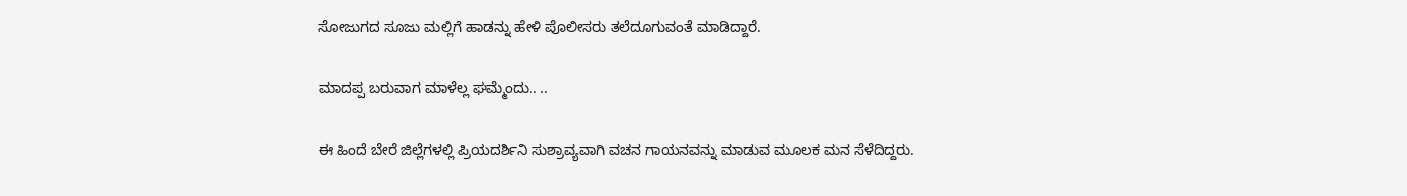ಸೋಜುಗದ ಸೂಜು ಮಲ್ಲಿಗೆ ಹಾಡನ್ನು ಹೇಳಿ ಪೊಲೀಸರು ತಲೆದೂಗುವಂತೆ ಮಾಡಿದ್ದಾರೆ.

ಮಾದಪ್ಪ ಬರುವಾಗ ಮಾಳೆಲ್ಲ ಘಮ್ಮೆಂದು.. ..

ಈ ಹಿಂದೆ ಬೇರೆ ಜಿಲ್ಲೆಗಳಲ್ಲಿ ಪ್ರಿಯದರ್ಶಿನಿ ಸುಶ್ರಾವ್ಯವಾಗಿ ವಚನ ಗಾಯನವನ್ನು ಮಾಡುವ ಮೂಲಕ ಮನ ಸೆಳೆದಿದ್ದರು.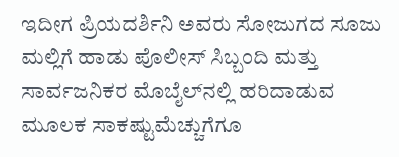ಇದೀಗ ಪ್ರಿಯದರ್ಶಿನಿ ಅವರು ಸೋಜುಗದ ಸೂಜು ಮಲ್ಲಿಗೆ ಹಾಡು ಪೊಲೀಸ್‌ ಸಿಬ್ಬಂದಿ ಮತ್ತು ಸಾರ್ವಜನಿಕರ ಮೊಬೈಲ್‌ನಲ್ಲಿ ಹರಿದಾಡುವ ಮೂಲಕ ಸಾಕಷ್ಟುಮೆಚ್ಚುಗೆಗೂ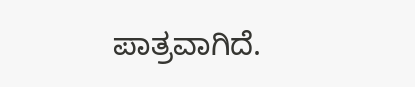ಪಾತ್ರವಾಗಿದೆ.